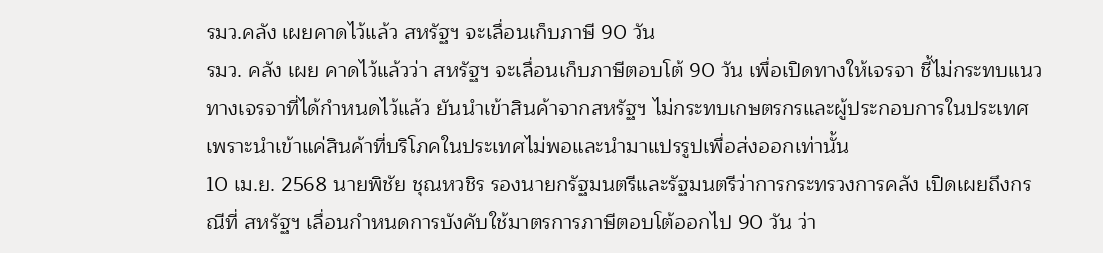รมว.คลัง เผยคาดไว้แล้ว สหรัฐฯ จะเลื่อนเก็บภาษี 90 วัน
รมว. คลัง เผย คาดไว้แล้วว่า สหรัฐฯ จะเลื่อนเก็บภาษีตอบโต้ 90 วัน เพื่อเปิดทางให้เจรจา ชี้ไม่กระทบแนวทางเจรจาที่ได้กำหนดไว้แล้ว ยันนำเข้าสินค้าจากสหรัฐฯ ไม่กระทบเกษตรกรและผู้ประกอบการในประเทศ เพราะนำเข้าแค่สินค้าที่บริโภคในประเทศไม่พอและนำมาแปรรูปเพื่อส่งออกเท่านั้น
10 เม.ย. 2568 นายพิชัย ชุณหวชิร รองนายกรัฐมนตรีและรัฐมนตรีว่าการกระทรวงการคลัง เปิดเผยถึงกรณีที่ สหรัฐฯ เลื่อนกำหนดการบังคับใช้มาตรการภาษีตอบโต้ออกไป 90 วัน ว่า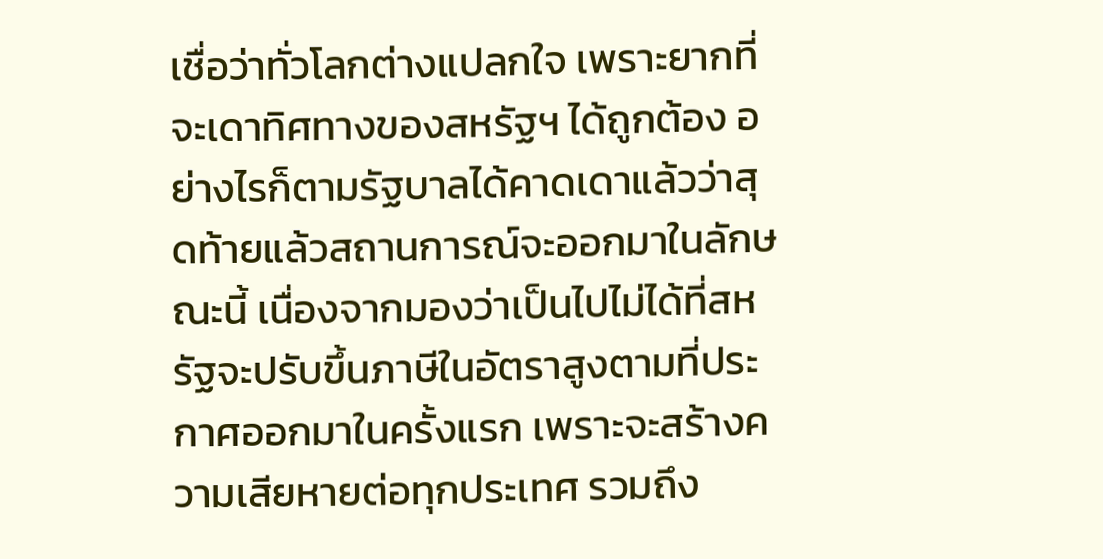เชื่อว่าทั่วโลกต่างแปลกใจ เพราะยากที่จะเดาทิศทางของสหรัฐฯ ได้ถูกต้อง อย่างไรก็ตามรัฐบาลได้คาดเดาแล้วว่าสุดท้ายแล้วสถานการณ์จะออกมาในลักษณะนี้ เนื่องจากมองว่าเป็นไปไม่ได้ที่สหรัฐจะปรับขึ้นภาษีในอัตราสูงตามที่ประกาศออกมาในครั้งแรก เพราะจะสร้างความเสียหายต่อทุกประเทศ รวมถึง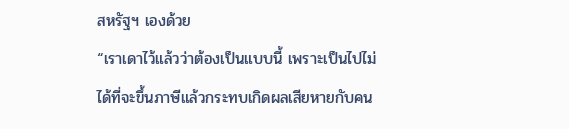สหรัฐฯ เองด้วย
“เราเดาไว้แล้วว่าต้องเป็นแบบนี้ เพราะเป็นไปไม่ได้ที่จะขึ้นภาษีแล้วกระทบเกิดผลเสียหายกับคน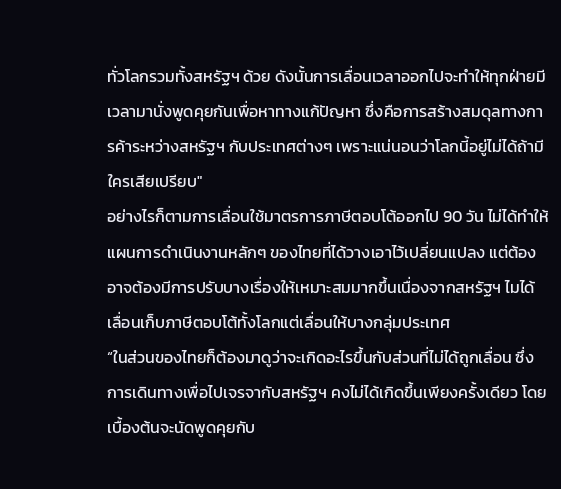ทั่วโลกรวมทั้งสหรัฐฯ ด้วย ดังนั้นการเลื่อนเวลาออกไปจะทำให้ทุกฝ่ายมีเวลามานั่งพูดคุยกันเพื่อหาทางแก้ปัญหา ซึ่งคือการสร้างสมดุลทางการค้าระหว่างสหรัฐฯ กับประเทศต่างๆ เพราะแน่นอนว่าโลกนี้อยู่ไม่ได้ถ้ามีใครเสียเปรียบ"
อย่างไรก็ตามการเลื่อนใช้มาตรการภาษีตอบโต้ออกไป 90 วัน ไม่ได้ทำให้แผนการดำเนินงานหลักๆ ของไทยที่ได้วางเอาไว้เปลี่ยนแปลง แต่ต้องอาจต้องมีการปรับบางเรื่องให้เหมาะสมมากขึ้นเนื่องจากสหรัฐฯ ไมได้เลื่อนเก็บภาษีตอบโต้ทั้งโลกแต่เลื่อนให้บางกลุ่มประเทศ
“ในส่วนของไทยก็ต้องมาดูว่าจะเกิดอะไรขึ้นกับส่วนที่ไม่ได้ถูกเลื่อน ซึ่งการเดินทางเพื่อไปเจรจากับสหรัฐฯ คงไม่ได้เกิดขึ้นเพียงครั้งเดียว โดยเบื้องต้นจะนัดพูดคุยกับ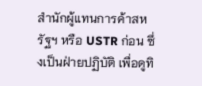สำนักผู้แทนการค้าสหรัฐฯ หรือ USTR ก่อน ซึ่งเป็นฝ่ายปฏิบัติ เพื่อดูทิ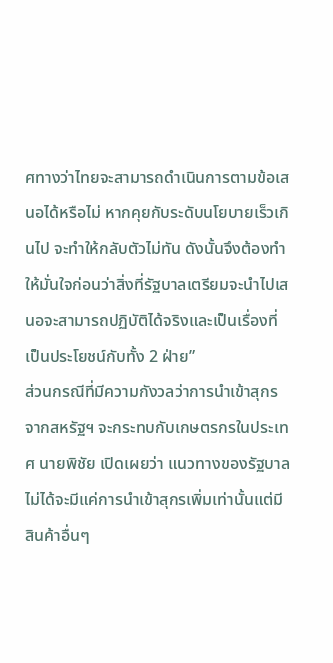ศทางว่าไทยจะสามารถดำเนินการตามข้อเสนอได้หรือไม่ หากคุยกับระดับนโยบายเร็วเกินไป จะทำให้กลับตัวไม่ทัน ดังนั้นจึงต้องทำให้มั่นใจก่อนว่าสิ่งที่รัฐบาลเตรียมจะนำไปเสนอจะสามารถปฏิบัติได้จริงและเป็นเรื่องที่เป็นประโยชน์กับทั้ง 2 ฝ่าย”
ส่วนกรณีที่มีความกังวลว่าการนำเข้าสุกรจากสหรัฐฯ จะกระทบกับเกษตรกรในประเทศ นายพิชัย เปิดเผยว่า แนวทางของรัฐบาลไม่ได้จะมีแค่การนำเข้าสุกรเพิ่มเท่านั้นแต่มีสินค้าอื่นๆ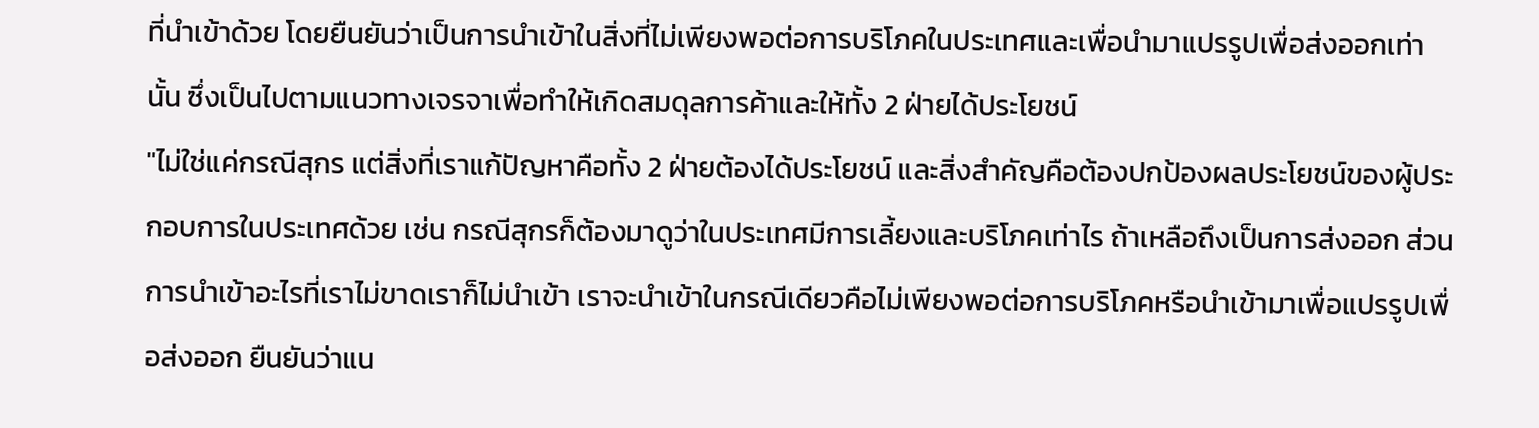ที่นำเข้าด้วย โดยยืนยันว่าเป็นการนำเข้าในสิ่งที่ไม่เพียงพอต่อการบริโภคในประเทศและเพื่อนำมาแปรรูปเพื่อส่งออกเท่านั้น ซึ่งเป็นไปตามแนวทางเจรจาเพื่อทำให้เกิดสมดุลการค้าและให้ทั้ง 2 ฝ่ายได้ประโยชน์
"ไม่ใช่แค่กรณีสุกร แต่สิ่งที่เราแก้ปัญหาคือทั้ง 2 ฝ่ายต้องได้ประโยชน์ และสิ่งสำคัญคือต้องปกป้องผลประโยชน์ของผู้ประกอบการในประเทศด้วย เช่น กรณีสุกรก็ต้องมาดูว่าในประเทศมีการเลี้ยงและบริโภคเท่าไร ถ้าเหลือถึงเป็นการส่งออก ส่วนการนำเข้าอะไรที่เราไม่ขาดเราก็ไม่นำเข้า เราจะนำเข้าในกรณีเดียวคือไม่เพียงพอต่อการบริโภคหรือนำเข้ามาเพื่อแปรรูปเพื่อส่งออก ยืนยันว่าแน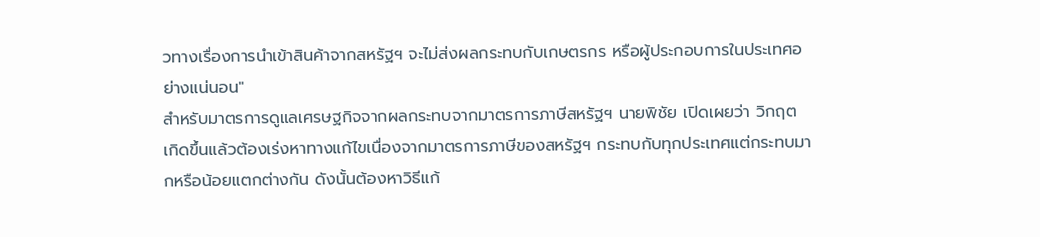วทางเรื่องการนำเข้าสินค้าจากสหรัฐฯ จะไม่ส่งผลกระทบกับเกษตรกร หรือผู้ประกอบการในประเทศอย่างแน่นอน"
สำหรับมาตรการดูแลเศรษฐกิจจากผลกระทบจากมาตรการภาษีสหรัฐฯ นายพิชัย เปิดเผยว่า วิกฤตเกิดขึ้นแล้วต้องเร่งหาทางแก้ไขเนื่องจากมาตรการภาษีของสหรัฐฯ กระทบกับทุกประเทศแต่กระทบมากหรือน้อยแตกต่างกัน ดังนั้นต้องหาวิธีแก้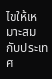ไขให้เหมาะสมกับประเทศ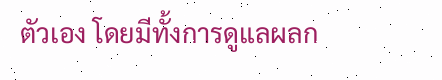ตัวเอง โดยมีทั้งการดูแลผลก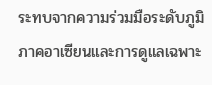ระทบจากความร่วมมือระดับภูมิภาคอาเซียนและการดูแลเฉพาะ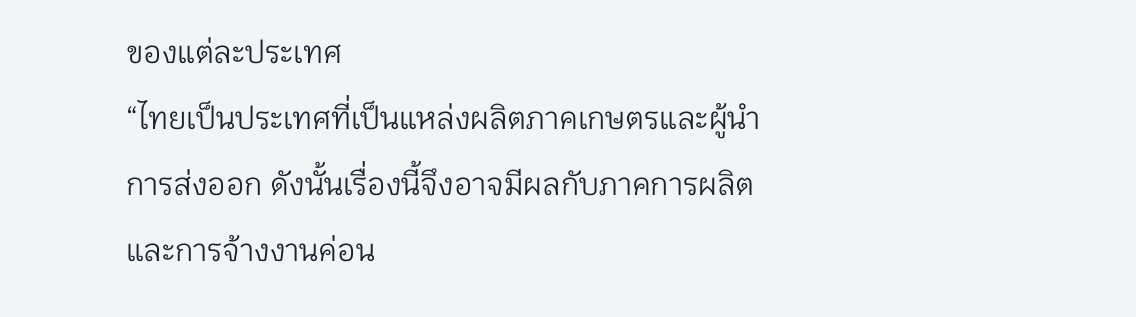ของแต่ละประเทศ
“ไทยเป็นประเทศที่เป็นแหล่งผลิตภาคเกษตรและผู้นำการส่งออก ดังนั้นเรื่องนี้จึงอาจมีผลกับภาคการผลิตและการจ้างงานค่อน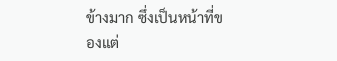ข้างมาก ซึ่งเป็นหน้าที่ของแต่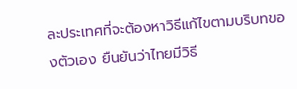ละประเทศที่จะต้องหาวิธีแก้ไขตามบริบทของตัวเอง ยืนยันว่าไทยมีวิธี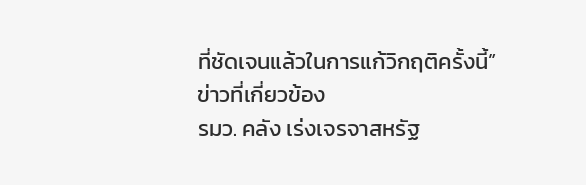ที่ชัดเจนแล้วในการแก้วิกฤติครั้งนี้”
ข่าวที่เกี่ยวข้อง
รมว. คลัง เร่งเจรจาสหรัฐ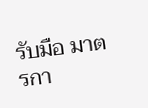รับมือ มาตรกา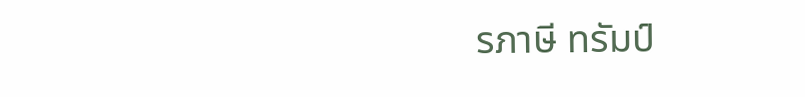รภาษี ทรัมป์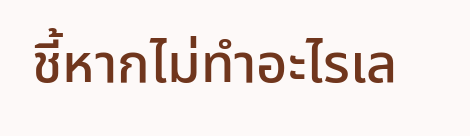ชี้หากไม่ทำอะไรเล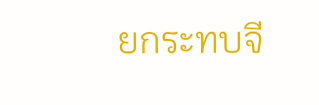ยกระทบจี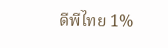ดีพีไทย 1%